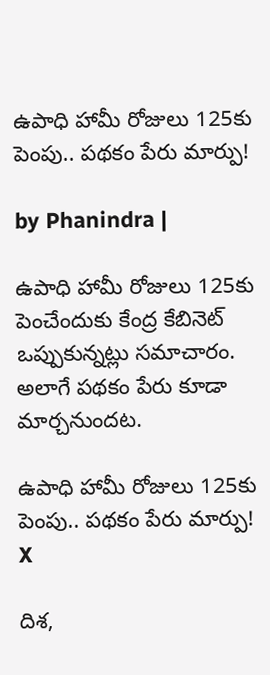ఉపాధి హామీ రోజులు 125కు పెంపు.. పథకం పేరు మార్పు!

by Phanindra |

ఉపాధి హామీ రోజులు 125కు పెంచేందుకు కేంద్ర కేబినెట్ ఒప్పుకున్నట్లు సమాచారం. అలాగే పథకం పేరు కూడా మార్చనుందట.

ఉపాధి హామీ రోజులు 125కు పెంపు.. పథకం పేరు మార్పు!
X

దిశ,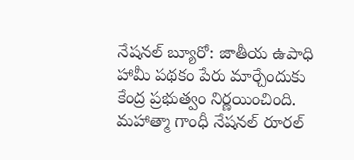నేషనల్ బ్యూరో: జాతీయ ఉపాధి హామీ పథకం పేరు మార్చేందుకు కేంద్ర ప్రభుత్వం నిర్ణయించింది. మహాత్మా గాంధీ నేషనల్ రూరల్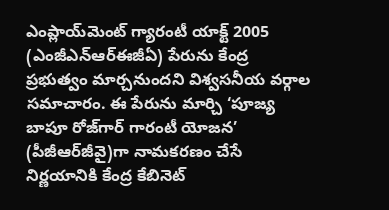ఎంప్లాయ్‌మెంట్ గ్యారంటీ యాక్ట్ 2005 (ఎంజీఎన్‌ఆర్ఈజీఏ) పేరును కేంద్ర ప్రభుత్వం మార్చనుందని విశ్వసనీయ వర్గాల సమాచారం. ఈ పేరును మార్చి ‘పూజ్య బాపూ రోజ్‌గార్ గారంటీ యోజన’ (పీజీఆర్‌జీవై)గా నామకరణం చేసే నిర్ణయానికి కేంద్ర కేబినెట్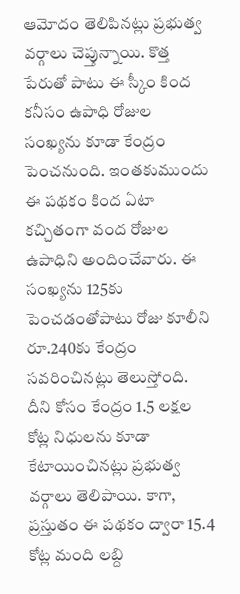ఆమోదం తెలిపినట్లు ప్రభుత్వ వర్గాలు చెప్తున్నాయి. కొత్త పేరుతో పాటు ఈ స్కీం కింద కనీసం ఉపాధి రోజుల సంఖ్యను కూడా కేంద్రం పెంచనుంది. ఇంతకుముందు ఈ పథకం కింద ఏటా కచ్చితంగా వంద రోజుల ఉపాధిని అందించేవారు. ఈ సంఖ్యను 125కు పెంచడంతోపాటు రోజు కూలీని రూ.240కు కేంద్రం సవరించినట్లు తెలుస్తోంది. దీని కోసం కేంద్రం 1.5 లక్షల కోట్ల నిధులను కూడా కేటాయించినట్లు ప్రభుత్వ వర్గాలు తెలిపాయి. కాగా, ప్రస్తుతం ఈ పథకం ద్వారా 15.4 కోట్ల మంది లబ్ది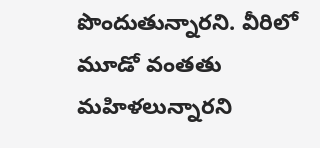పొందుతున్నారని. వీరిలో మూడో వంతతు మహిళలున్నారని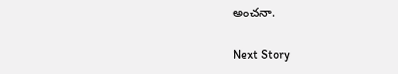అంచనా.

Next Story